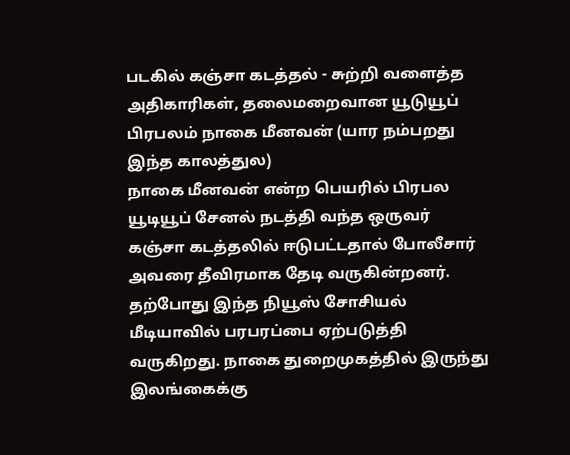படகில் கஞ்சா கடத்தல் - சுற்றி வளைத்த அதிகாரிகள், தலைமறைவான யூடுயூப் பிரபலம் நாகை மீனவன் (யார நம்பறது இந்த காலத்துல)
நாகை மீனவன் என்ற பெயரில் பிரபல யூடியூப் சேனல் நடத்தி வந்த ஒருவர் கஞ்சா கடத்தலில் ஈடுபட்டதால் போலீசார் அவரை தீவிரமாக தேடி வருகின்றனர். தற்போது இந்த நியூஸ் சோசியல் மீடியாவில் பரபரப்பை ஏற்படுத்தி வருகிறது. நாகை துறைமுகத்தில் இருந்து இலங்கைக்கு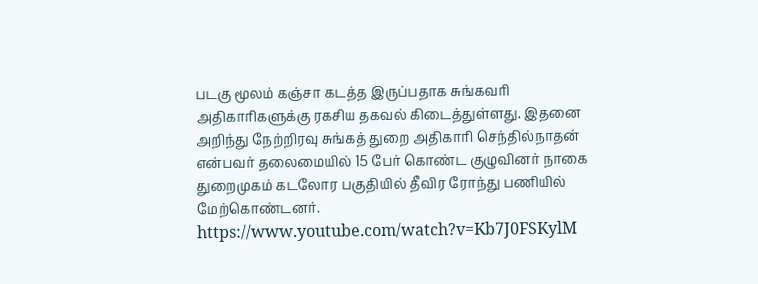படகு மூலம் கஞ்சா கடத்த இருப்பதாக சுங்கவரி அதிகாரிகளுக்கு ரகசிய தகவல் கிடைத்துள்ளது. இதனை அறிந்து நேற்றிரவு சுங்கத் துறை அதிகாரி செந்தில்நாதன் என்பவர் தலைமையில் 15 பேர் கொண்ட குழுவினர் நாகை துறைமுகம் கடலோர பகுதியில் தீவிர ரோந்து பணியில் மேற்கொண்டனர்.
https://www.youtube.com/watch?v=Kb7J0FSKylM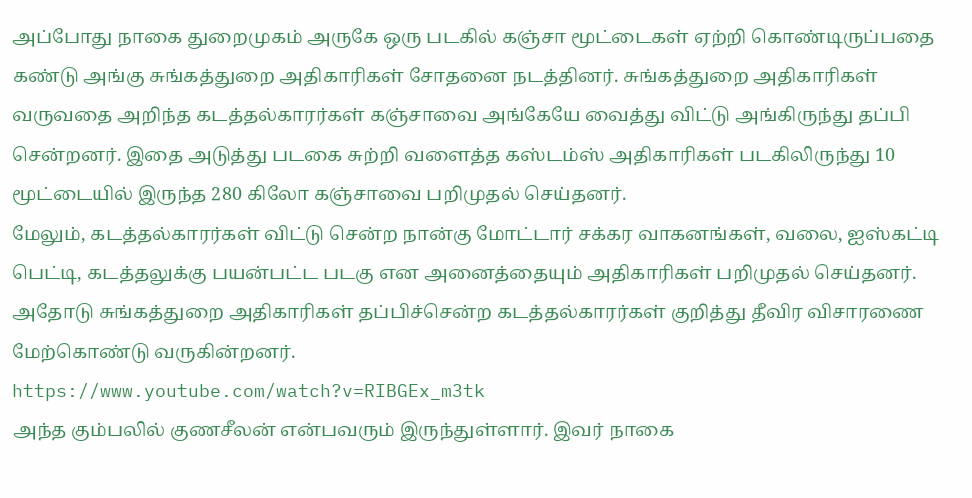அப்போது நாகை துறைமுகம் அருகே ஒரு படகில் கஞ்சா மூட்டைகள் ஏற்றி கொண்டிருப்பதை கண்டு அங்கு சுங்கத்துறை அதிகாரிகள் சோதனை நடத்தினர். சுங்கத்துறை அதிகாரிகள் வருவதை அறிந்த கடத்தல்காரர்கள் கஞ்சாவை அங்கேயே வைத்து விட்டு அங்கிருந்து தப்பி சென்றனர். இதை அடுத்து படகை சுற்றி வளைத்த கஸ்டம்ஸ் அதிகாரிகள் படகிலிருந்து 10 மூட்டையில் இருந்த 280 கிலோ கஞ்சாவை பறிமுதல் செய்தனர்.
மேலும், கடத்தல்காரர்கள் விட்டு சென்ற நான்கு மோட்டார் சக்கர வாகனங்கள், வலை, ஐஸ்கட்டி பெட்டி, கடத்தலுக்கு பயன்பட்ட படகு என அனைத்தையும் அதிகாரிகள் பறிமுதல் செய்தனர். அதோடு சுங்கத்துறை அதிகாரிகள் தப்பிச்சென்ற கடத்தல்காரர்கள் குறித்து தீவிர விசாரணை மேற்கொண்டு வருகின்றனர்.
https://www.youtube.com/watch?v=RIBGEx_m3tk
அந்த கும்பலில் குணசீலன் என்பவரும் இருந்துள்ளார். இவர் நாகை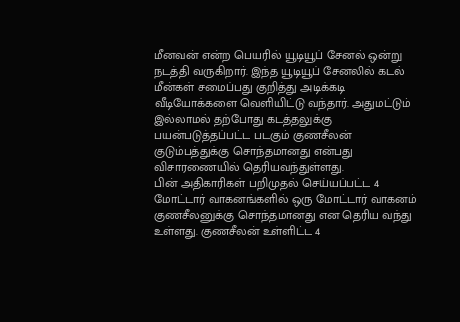மீனவன் என்ற பெயரில் யூடியூப் சேனல் ஒன்று நடத்தி வருகிறார். இந்த யூடியூப் சேனலில் கடல் மீன்கள் சமைப்பது குறித்து அடிக்கடி வீடியோக்களை வெளியிட்டு வந்தார். அதுமட்டும் இல்லாமல் தற்போது கடத்தலுக்கு பயன்படுத்தப்பட்ட படகும் குணசீலன் குடும்பத்துக்கு சொந்தமானது என்பது விசாரணையில் தெரியவந்துள்ளது.
பின் அதிகாரிகள் பறிமுதல் செய்யப்பட்ட 4 மோட்டார் வாகனங்களில் ஒரு மோட்டார் வாகனம் குணசீலனுக்கு சொந்தமானது என தெரிய வந்து உள்ளது. குணசீலன் உள்ளிட்ட 4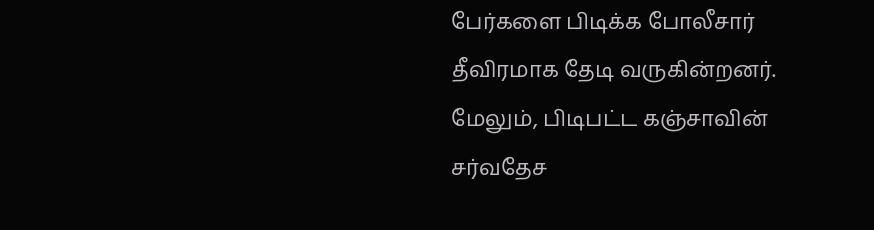பேர்களை பிடிக்க போலீசார் தீவிரமாக தேடி வருகின்றனர். மேலும், பிடிபட்ட கஞ்சாவின் சர்வதேச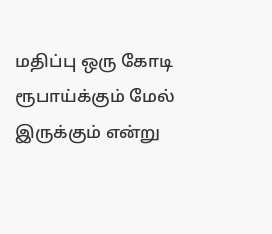மதிப்பு ஒரு கோடி ரூபாய்க்கும் மேல் இருக்கும் என்று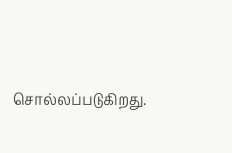சொல்லப்படுகிறது.